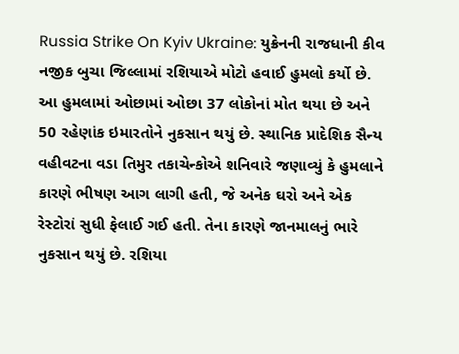Russia Strike On Kyiv Ukraine: યુક્રેનની રાજધાની કીવ નજીક બુચા જિલ્લામાં રશિયાએ મોટો હવાઈ હુમલો કર્યો છે. આ હુમલામાં ઓછામાં ઓછા 37 લોકોનાં મોત થયા છે અને 50 રહેણાંક ઇમારતોને નુકસાન થયું છે. સ્થાનિક પ્રાદેશિક સૈન્ય વહીવટના વડા તિમુર તકાચેન્કોએ શનિવારે જણાવ્યું કે હુમલાને કારણે ભીષણ આગ લાગી હતી, જે અનેક ઘરો અને એક રેસ્ટોરાં સુધી ફેલાઈ ગઈ હતી. તેના કારણે જાનમાલનું ભારે નુકસાન થયું છે. રશિયા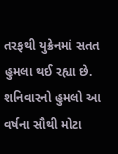તરફથી યુક્રેનમાં સતત હુમલા થઈ રહ્યા છે. શનિવારનો હુમલો આ વર્ષના સૌથી મોટા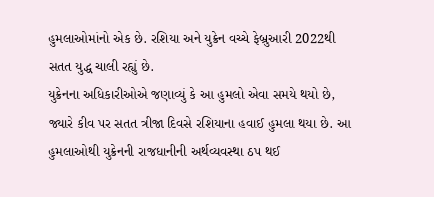હુમલાઓમાંનો એક છે. રશિયા અને યુક્રેન વચ્ચે ફેબ્રુઆરી 2022થી સતત યુદ્ધ ચાલી રહ્યું છે.
યુક્રેનના અધિકારીઓએ જણાવ્યું કે આ હુમલો એવા સમયે થયો છે, જ્યારે કીવ પર સતત ત્રીજા દિવસે રશિયાના હવાઈ હુમલા થયા છે. આ હુમલાઓથી યુક્રેનની રાજધાનીની અર્થવ્યવસ્થા ઠપ થઈ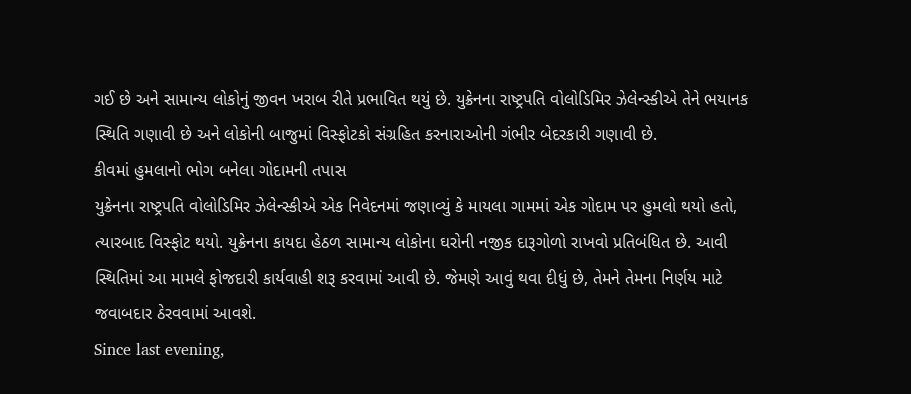ગઈ છે અને સામાન્ય લોકોનું જીવન ખરાબ રીતે પ્રભાવિત થયું છે. યુક્રેનના રાષ્ટ્રપતિ વોલોડિમિર ઝેલેન્સ્કીએ તેને ભયાનક સ્થિતિ ગણાવી છે અને લોકોની બાજુમાં વિસ્ફોટકો સંગ્રહિત કરનારાઓની ગંભીર બેદરકારી ગણાવી છે.
કીવમાં હુમલાનો ભોગ બનેલા ગોદામની તપાસ
યુક્રેનના રાષ્ટ્રપતિ વોલોડિમિર ઝેલેન્સ્કીએ એક નિવેદનમાં જણાવ્યું કે માયલા ગામમાં એક ગોદામ પર હુમલો થયો હતો, ત્યારબાદ વિસ્ફોટ થયો. યુક્રેનના કાયદા હેઠળ સામાન્ય લોકોના ઘરોની નજીક દારૂગોળો રાખવો પ્રતિબંધિત છે. આવી સ્થિતિમાં આ મામલે ફોજદારી કાર્યવાહી શરૂ કરવામાં આવી છે. જેમણે આવું થવા દીધું છે, તેમને તેમના નિર્ણય માટે જવાબદાર ઠેરવવામાં આવશે.
Since last evening,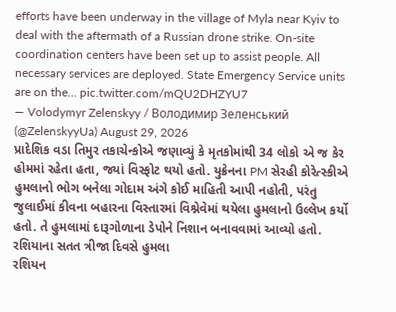efforts have been underway in the village of Myla near Kyiv to deal with the aftermath of a Russian drone strike. On-site coordination centers have been set up to assist people. All necessary services are deployed. State Emergency Service units are on the… pic.twitter.com/mQU2DHZYU7
— Volodymyr Zelenskyy / Володимир Зеленський (@ZelenskyyUa) August 29, 2026
પ્રાદેશિક વડા તિમુર તકાચેન્કોએ જણાવ્યું કે મૃતકોમાંથી 34 લોકો એ જ કેર હોમમાં રહેતા હતા, જ્યાં વિસ્ફોટ થયો હતો. યુક્રેનના PM સેરહી કોરેત્સ્કીએ હુમલાનો ભોગ બનેલા ગોદામ અંગે કોઈ માહિતી આપી નહોતી, પરંતુ જુલાઈમાં કીવના બહારના વિસ્તારમાં વિશ્નેવેમાં થયેલા હુમલાનો ઉલ્લેખ કર્યો હતો. તે હુમલામાં દારૂગોળાના ડેપોને નિશાન બનાવવામાં આવ્યો હતો.
રશિયાના સતત ત્રીજા દિવસે હુમલા
રશિયન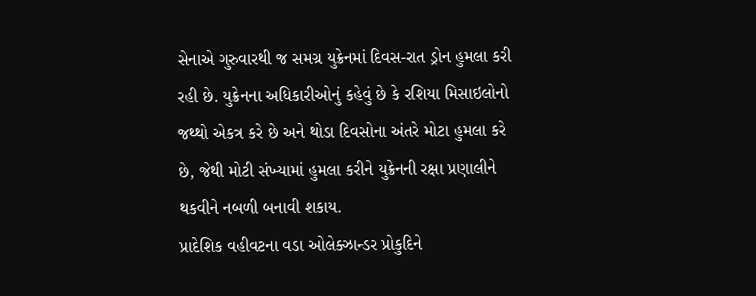સેનાએ ગુરુવારથી જ સમગ્ર યુક્રેનમાં દિવસ-રાત ડ્રોન હુમલા કરી રહી છે. યુક્રેનના અધિકારીઓનું કહેવું છે કે રશિયા મિસાઇલોનો જથ્થો એકત્ર કરે છે અને થોડા દિવસોના અંતરે મોટા હુમલા કરે છે, જેથી મોટી સંખ્યામાં હુમલા કરીને યુક્રેનની રક્ષા પ્રણાલીને થકવીને નબળી બનાવી શકાય.
પ્રાદેશિક વહીવટના વડા ઓલેક્ઝાન્ડર પ્રોકુદિને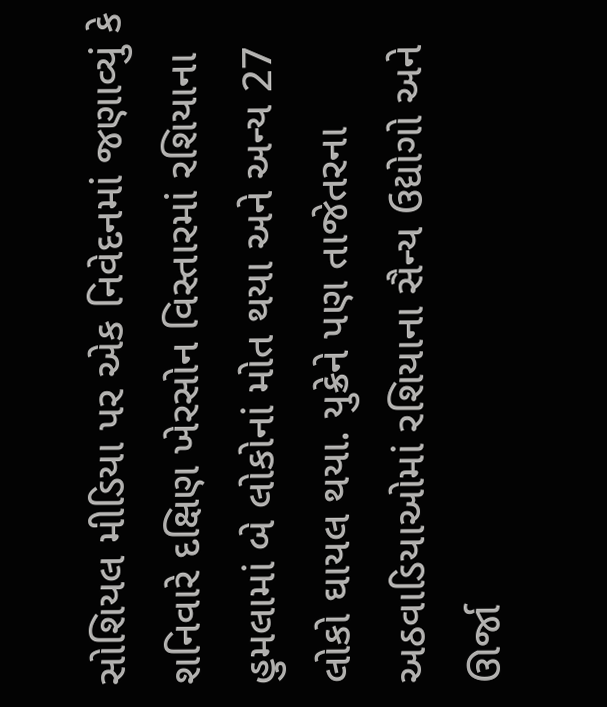સોશિયલ મીડિયા પર એક નિવેદનમાં જણાવ્યું કે શનિવારે દક્ષિણ ખેરસોન વિસ્તારમાં રશિયાના હુમલામાં બે લોકોનાં મોત થયા અને અન્ય 27 લોકો ઘાયલ થયા. યુક્રેને પણ તાજેતરના અઠવાડિયાઓમાં રશિયાના સૈન્ય ઉદ્યોગો અને ઊર્જા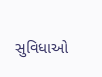સુવિધાઓ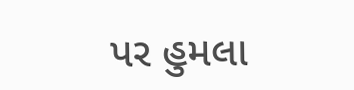પર હુમલા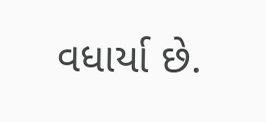વધાર્યા છે.